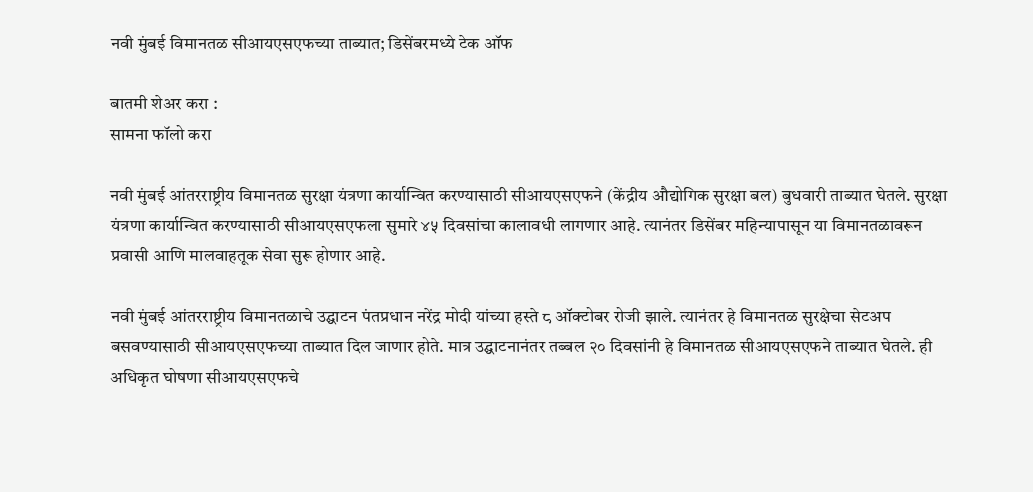नवी मुंबई विमानतळ सीआयएसएफच्या ताब्यात; डिसेंबरमध्ये टेक ऑफ

बातमी शेअर करा :
सामना फॉलो करा

नवी मुंबई आंतरराष्ट्रीय विमानतळ सुरक्षा यंत्रणा कार्यान्वित करण्यासाठी सीआयएसएफने (केंद्रीय औद्योगिक सुरक्षा बल) बुधवारी ताब्यात घेतले. सुरक्षा यंत्रणा कार्यान्वित करण्यासाठी सीआयएसएफला सुमारे ४५ दिवसांचा कालावधी लागणार आहे. त्यानंतर डिसेंबर महिन्यापासून या विमानतळावरून प्रवासी आणि मालवाहतूक सेवा सुरू होणार आहे.

नवी मुंबई आंतरराष्ट्रीय विमानतळाचे उद्घाटन पंतप्रधान नरेंद्र मोदी यांच्या हस्ते ८ ऑक्टोबर रोजी झाले. त्यानंतर हे विमानतळ सुरक्षेचा सेटअप बसवण्यासाठी सीआयएसएफच्या ताब्यात दिल जाणार होते. मात्र उद्घाटनानंतर तब्बल २० दिवसांनी हे विमानतळ सीआयएसएफने ताब्यात घेतले. ही अधिकृत घोषणा सीआयएसएफचे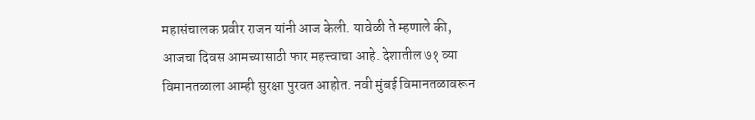महासंचालक प्रवीर राजन यांनी आज केली. यावेळी ते म्हणाले की, आजचा दिवस आमच्यासाठी फार महत्त्वाचा आहे. देशातील ७१ व्या विमानतळाला आम्ही सुरक्षा पुरवत आहोत. नवी मुंबई विमानतळावरून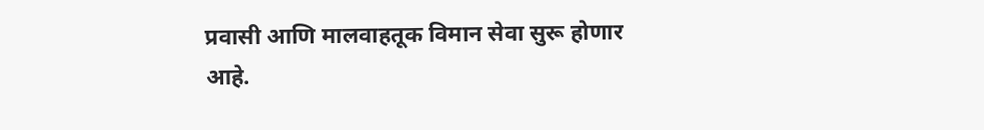प्रवासी आणि मालवाहतूक विमान सेवा सुरू होणार आहे.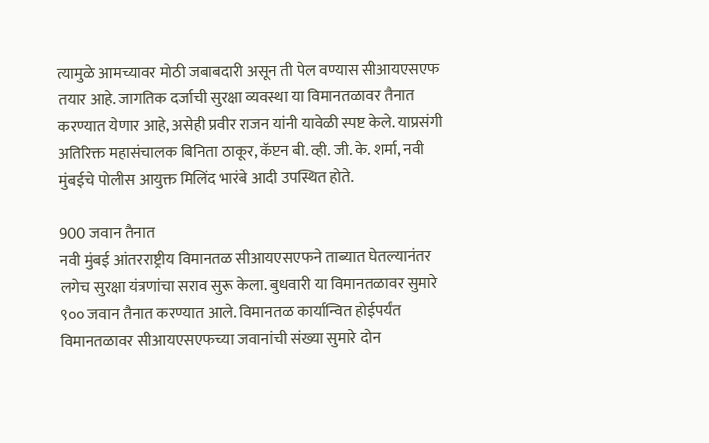त्यामुळे आमच्यावर मोठी जबाबदारी असून ती पेल वण्यास सीआयएसएफ तयार आहे. जागतिक दर्जाची सुरक्षा व्यवस्था या विमानतळावर तैनात करण्यात येणार आहे, असेही प्रवीर राजन यांनी यावेळी स्पष्ट केले. याप्रसंगी अतिरिक्त महासंचालक बिनिता ठाकूर, कॅप्टन बी. व्ही. जी. के. शर्मा, नवी मुंबईचे पोलीस आयुक्त मिलिंद भारंबे आदी उपस्थित होते.

900 जवान तैनात
नवी मुंबई आंतरराष्ट्रीय विमानतळ सीआयएसएफने ताब्यात घेतल्यानंतर लगेच सुरक्षा यंत्रणांचा सराव सुरू केला. बुधवारी या विमानतळावर सुमारे ९०० जवान तैनात करण्यात आले. विमानतळ कार्यान्वित होईपर्यंत विमानतळावर सीआयएसएफच्या जवानांची संख्या सुमारे दोन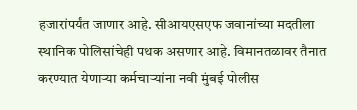हजारांपर्यंत जाणार आहे. सीआयएसएफ जवानांच्या मदतीला स्थानिक पोलिसांचेही पथक असणार आहे. विमानतळावर तैनात करण्यात येणाऱ्या कर्मचाऱ्यांना नवी मुंबई पोलीस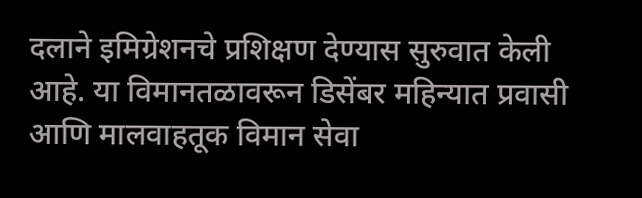दलाने इमिग्रेशनचे प्रशिक्षण देण्यास सुरुवात केली आहे. या विमानतळावरून डिसेंबर महिन्यात प्रवासी आणि मालवाहतूक विमान सेवा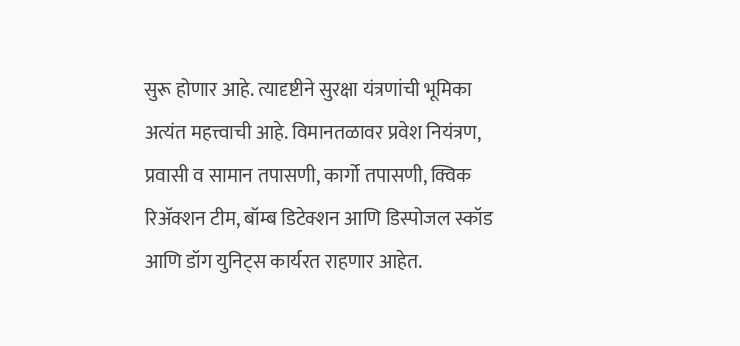सुरू होणार आहे. त्यादृष्टीने सुरक्षा यंत्रणांची भूमिका अत्यंत महत्त्वाची आहे. विमानतळावर प्रवेश नियंत्रण, प्रवासी व सामान तपासणी, कार्गो तपासणी, क्विक रिॲक्शन टीम, बॉम्ब डिटेक्शन आणि डिस्पोजल स्कॉड आणि डॉग युनिट्स कार्यरत राहणार आहेत.